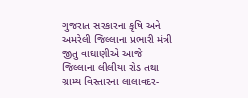ગુજરાત સરકારના કૃષિ અને અમરેલી જિલ્લાના પ્રભારી મંત્રી જીતુ વાઘાણીએ આજે જિલ્લાના લીલીયા રોડ તથા ગ્રામ્ય વિસ્તારના લાલાવદર-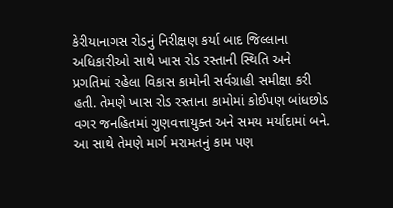કેરીયાનાગસ રોડનું નિરીક્ષણ કર્યા બાદ જિલ્લાના અધિકારીઓ સાથે ખાસ રોડ રસ્તાની સ્થિતિ અને પ્રગતિમાં રહેલા વિકાસ કામોની સર્વગ્રાહી સમીક્ષા કરી હતી. તેમણે ખાસ રોડ રસ્તાના કામોમાં કોઈપણ બાંધછોડ વગર જનહિતમાં ગુણવત્તાયુક્ત અને સમય મર્યાદામાં બને. આ સાથે તેમણે માર્ગ મરામતનું કામ પણ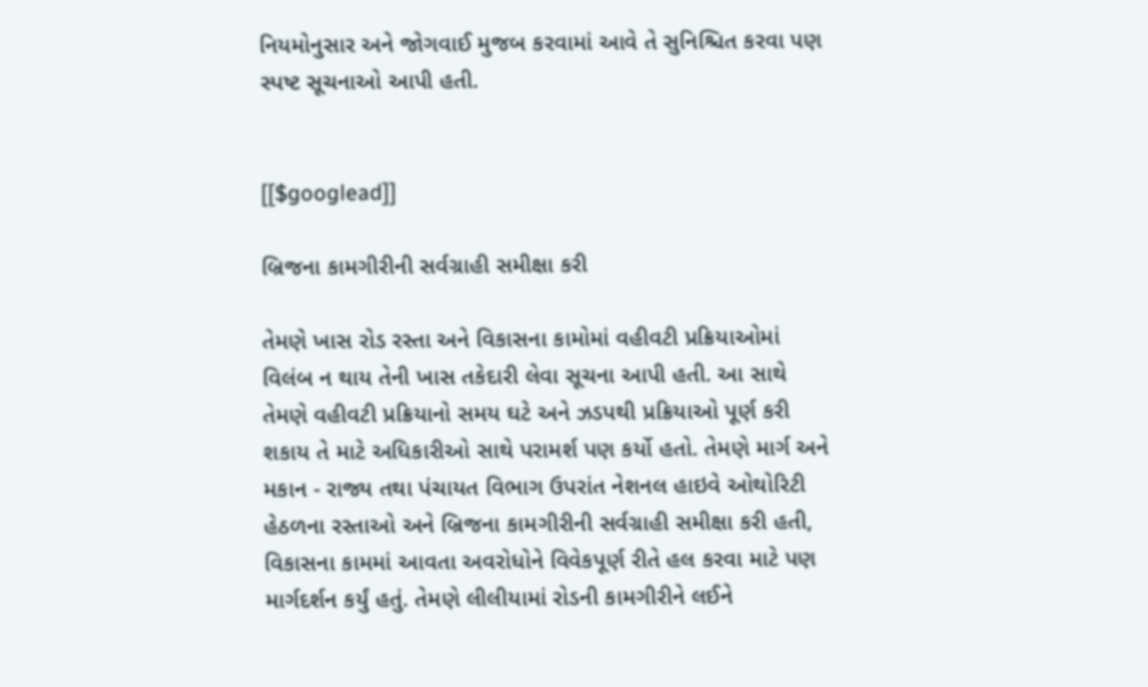નિયમોનુસાર અને જોગવાઈ મુજબ કરવામાં આવે તે સુનિશ્ચિત કરવા પણ સ્પષ્ટ સૂચનાઓ આપી હતી.


[[$googlead]]

બ્રિજના કામગીરીની સર્વગ્રાહી સમીક્ષા કરી

તેમણે ખાસ રોડ રસ્તા અને વિકાસના કામોમાં વહીવટી પ્રક્રિયાઓમાં વિલંબ ન થાય તેની ખાસ તકેદારી લેવા સૂચના આપી હતી. આ સાથે તેમણે વહીવટી પ્રક્રિયાનો સમય ઘટે અને ઝડપથી પ્રક્રિયાઓ પૂર્ણ કરી શકાય તે માટે અધિકારીઓ સાથે પરામર્શ પણ કર્યો હતો. તેમણે માર્ગ અને મકાન - રાજ્ય તથા પંચાયત વિભાગ ઉપરાંત નેશનલ હાઇવે ઓથોરિટી હેઠળના રસ્તાઓ અને બ્રિજના કામગીરીની સર્વગ્રાહી સમીક્ષા કરી હતી, વિકાસના કામમાં આવતા અવરોધોને વિવેકપૂર્ણ રીતે હલ કરવા માટે પણ માર્ગદર્શન કર્યું હતું. તેમણે લીલીયામાં રોડની કામગીરીને લઈને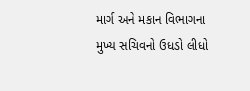માર્ગ અને મકાન વિભાગના મુખ્ય સચિવનો ઉધડો લીધો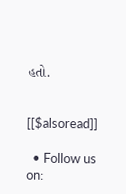હતો.


[[$alsoread]]

  • Follow us on: